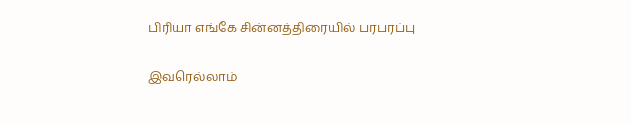பிரியா எங்கே சின்னத்திரையில் பரபரப்பு

இவரெல்லாம்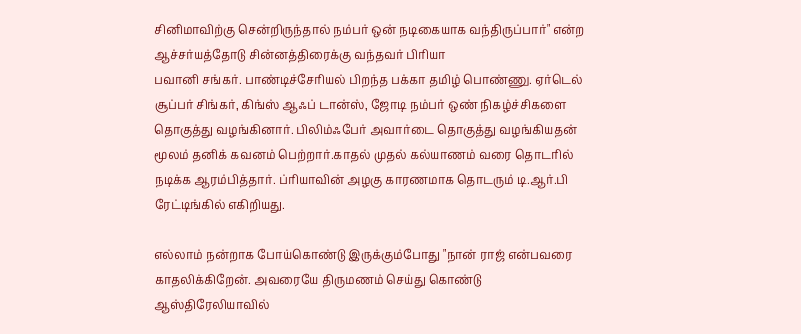சினிமாவிற்கு சென்றிருந்தால் நம்பர் ஒன் நடிகையாக வந்திருப்பார்" என்ற ஆச்சர்யத்தோடு சின்னத்திரைக்கு வந்தவர் பிரியா
பவானி சங்கர். பாண்டிச்சேரியல் பிறந்த பக்கா தமிழ் பொண்ணு. ஏர்டெல் சூப்பர் சிங்கர், கிங்ஸ் ஆஃப் டான்ஸ், ஜோடி நம்பர் ஒண் நிகழ்ச்சிகளை தொகுத்து வழங்கினார். பிலிம்ஃபேர் அவார்டை தொகுத்து வழங்கியதன் மூலம் தனிக் கவனம் பெற்றார்.காதல் முதல் கல்யாணம் வரை தொடரில் நடிக்க ஆரம்பித்தார். ப்ரியாவின் அழகு காரணமாக தொடரும் டி.ஆர்.பி ரேட்டிங்கில் எகிறியது.

எல்லாம் நன்றாக போய்கொண்டு இருக்கும்போது "நான் ராஜ் என்பவரை காதலிக்கிறேன். அவரையே திருமணம் செய்து கொண்டு ஆஸ்திரேலியாவில்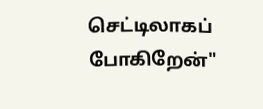செட்டிலாகப் போகிறேன்"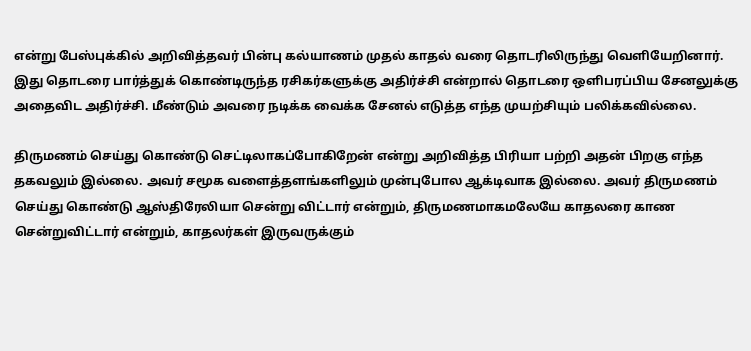என்று பேஸ்புக்கில் அறிவித்தவர் பின்பு கல்யாணம் முதல் காதல் வரை தொடரிலிருந்து வெளியேறினார். இது தொடரை பார்த்துக் கொண்டிருந்த ரசிகர்களுக்கு அதிர்ச்சி என்றால் தொடரை ஒளிபரப்பிய சேனலுக்கு அதைவிட அதிர்ச்சி. மீண்டும் அவரை நடிக்க வைக்க சேனல் எடுத்த எந்த முயற்சியும் பலிக்கவில்லை.

திருமணம் செய்து கொண்டு செட்டிலாகப்போகிறேன் என்று அறிவித்த பிரியா பற்றி அதன் பிறகு எந்த தகவலும் இல்லை. அவர் சமூக வளைத்தளங்களிலும் முன்புபோல ஆக்டிவாக இல்லை. அவர் திருமணம் செய்து கொண்டு ஆஸ்திரேலியா சென்று விட்டார் என்றும், திருமணமாகமலேயே காதலரை காண சென்றுவிட்டார் என்றும், காதலர்கள் இருவருக்கும்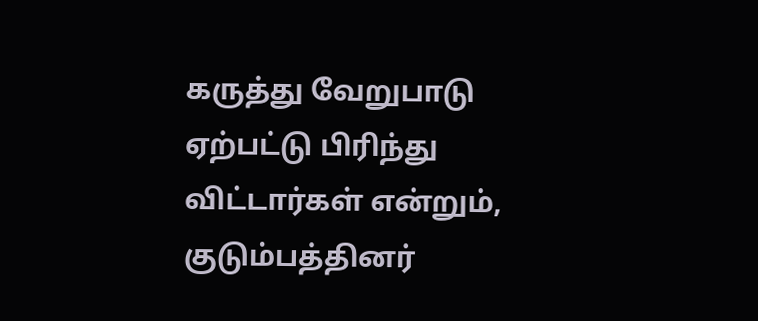கருத்து வேறுபாடு ஏற்பட்டு பிரிந்து விட்டார்கள் என்றும், குடும்பத்தினர்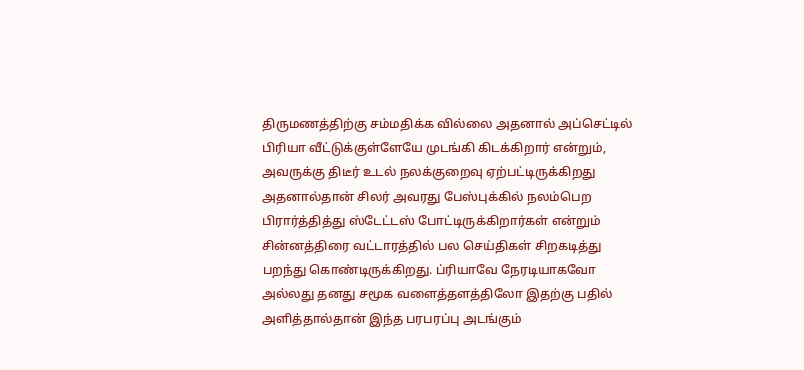திருமணத்திற்கு சம்மதிக்க வில்லை அதனால் அப்செட்டில் பிரியா வீட்டுக்குள்ளேயே முடங்கி கிடக்கிறார் என்றும், அவருக்கு திடீர் உடல் நலக்குறைவு ஏற்பட்டிருக்கிறது அதனால்தான் சிலர் அவரது பேஸ்புக்கில் நலம்பெற பிரார்த்தித்து ஸ்டேட்டஸ் போட்டிருக்கிறார்கள் என்றும் சின்னத்திரை வட்டாரத்தில் பல செய்திகள் சிறகடித்து பறந்து கொண்டிருக்கிறது. ப்ரியாவே நேரடியாகவோ அல்லது தனது சமூக வளைத்தளத்திலோ இதற்கு பதில் அளித்தால்தான் இந்த பரபரப்பு அடங்கும்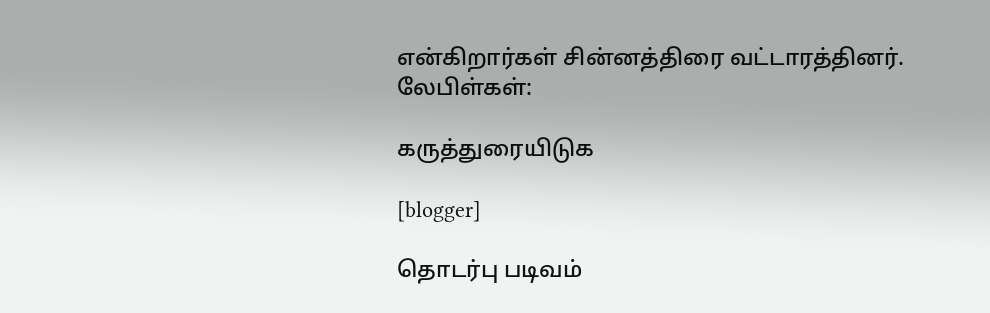என்கிறார்கள் சின்னத்திரை வட்டாரத்தினர்.
லேபிள்கள்:

கருத்துரையிடுக

[blogger]

தொடர்பு படிவம்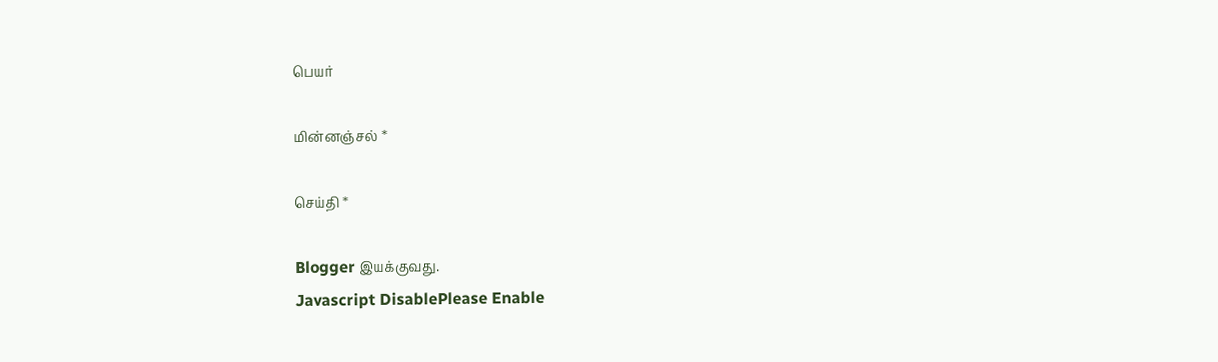பெயர்

மின்னஞ்சல் *

செய்தி *

Blogger இயக்குவது.
Javascript DisablePlease Enable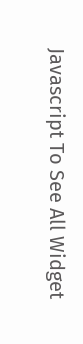Javascript To See All Widget